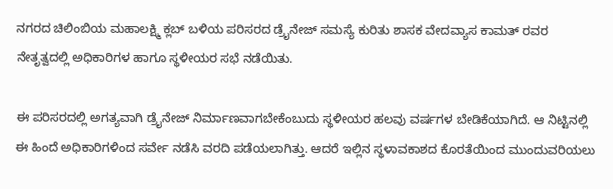ನಗರದ ಚಿಲಿಂಬಿಯ ಮಹಾಲಕ್ಷ್ಮಿ ಕ್ಲಬ್ ಬಳಿಯ ಪರಿಸರದ ಡ್ರೈನೇಜ್ ಸಮಸ್ಯೆ ಕುರಿತು ಶಾಸಕ ವೇದವ್ಯಾಸ ಕಾಮತ್ ರವರ ನೇತೃತ್ವದಲ್ಲಿ ಅಧಿಕಾರಿಗಳ ಹಾಗೂ ಸ್ಥಳೀಯರ ಸಭೆ ನಡೆಯಿತು.

ಈ ಪರಿಸರದಲ್ಲಿ ಅಗತ್ಯವಾಗಿ ಡ್ರೈನೇಜ್ ನಿರ್ಮಾಣವಾಗಬೇಕೆಂಬುದು ಸ್ಥಳೀಯರ ಹಲವು ವರ್ಷಗಳ ಬೇಡಿಕೆಯಾಗಿದೆ. ಆ ನಿಟ್ಟಿನಲ್ಲಿ ಈ ಹಿಂದೆ ಅಧಿಕಾರಿಗಳಿಂದ ಸರ್ವೇ ನಡೆಸಿ ವರದಿ ಪಡೆಯಲಾಗಿತ್ತು. ಆದರೆ ಇಲ್ಲಿನ ಸ್ಥಳಾವಕಾಶದ ಕೊರತೆಯಿಂದ ಮುಂದುವರಿಯಲು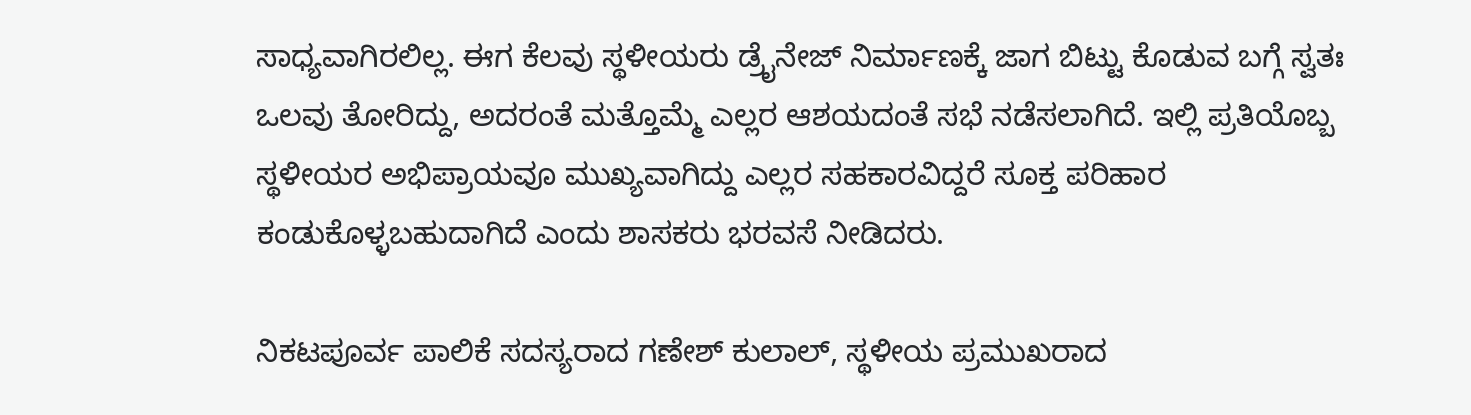ಸಾಧ್ಯವಾಗಿರಲಿಲ್ಲ. ಈಗ ಕೆಲವು ಸ್ಥಳೀಯರು ಡ್ರೈನೇಜ್ ನಿರ್ಮಾಣಕ್ಕೆ ಜಾಗ ಬಿಟ್ಟು ಕೊಡುವ ಬಗ್ಗೆ ಸ್ವತಃ ಒಲವು ತೋರಿದ್ದು, ಅದರಂತೆ ಮತ್ತೊಮ್ಮೆ ಎಲ್ಲರ ಆಶಯದಂತೆ ಸಭೆ ನಡೆಸಲಾಗಿದೆ. ಇಲ್ಲಿ ಪ್ರತಿಯೊಬ್ಬ ಸ್ಥಳೀಯರ ಅಭಿಪ್ರಾಯವೂ ಮುಖ್ಯವಾಗಿದ್ದು ಎಲ್ಲರ ಸಹಕಾರವಿದ್ದರೆ ಸೂಕ್ತ ಪರಿಹಾರ ಕಂಡುಕೊಳ್ಳಬಹುದಾಗಿದೆ ಎಂದು ಶಾಸಕರು ಭರವಸೆ ನೀಡಿದರು.

ನಿಕಟಪೂರ್ವ ಪಾಲಿಕೆ ಸದಸ್ಯರಾದ ಗಣೇಶ್ ಕುಲಾಲ್, ಸ್ಥಳೀಯ ಪ್ರಮುಖರಾದ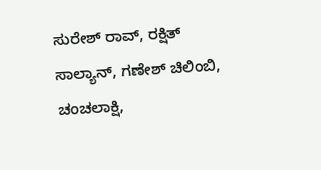ಸುರೇಶ್ ರಾವ್, ರಕ್ಷಿತ್ ಸಾಲ್ಯಾನ್, ಗಣೇಶ್ ಚಿಲಿಂಬಿ, ಚಂಚಲಾಕ್ಷಿ,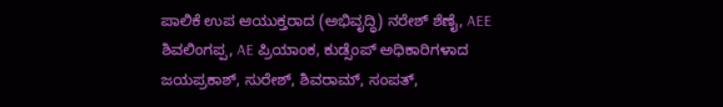ಪಾಲಿಕೆ ಉಪ ಆಯುಕ್ತರಾದ (ಅಭಿವೃದ್ಧಿ) ನರೇಶ್ ಶೆಣೈ, AEE ಶಿವಲಿಂಗಪ್ಪ, AE ಪ್ರಿಯಾಂಕ, ಕುಡ್ಸೆಂಪ್ ಅಧಿಕಾರಿಗಳಾದ ಜಯಪ್ರಕಾಶ್, ಸುರೇಶ್, ಶಿವರಾಮ್, ಸಂಪತ್,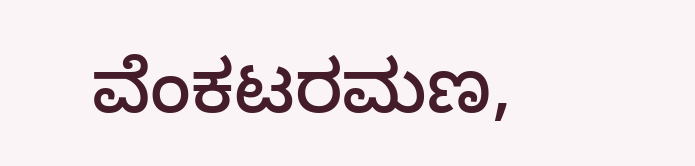ವೆಂಕಟರಮಣ,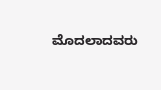ಮೊದಲಾದವರು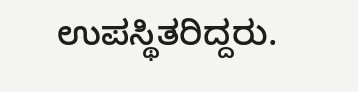ಉಪಸ್ಥಿತರಿದ್ದರು.